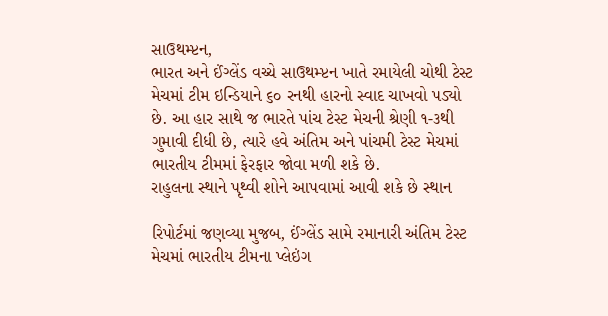સાઉથમ્પ્ટન,
ભારત અને ઈંગ્લેંડ વચ્ચે સાઉથમ્પ્ટન ખાતે રમાયેલી ચોથી ટેસ્ટ મેચમાં ટીમ ઇન્ડિયાને ૬૦ રનથી હારનો સ્વાદ ચાખવો પડ્યો છે. આ હાર સાથે જ ભારતે પાંચ ટેસ્ટ મેચની શ્રેણી ૧-૩થી ગુમાવી દીધી છે, ત્યારે હવે અંતિમ અને પાંચમી ટેસ્ટ મેચમાં ભારતીય ટીમમાં ફેરફાર જોવા મળી શકે છે.
રાહુલના સ્થાને પૃથ્વી શોને આપવામાં આવી શકે છે સ્થાન

રિપોર્ટમાં જણવ્યા મુજબ, ઈંગ્લેંડ સામે રમાનારી અંતિમ ટેસ્ટ મેચમાં ભારતીય ટીમના પ્લેઇંગ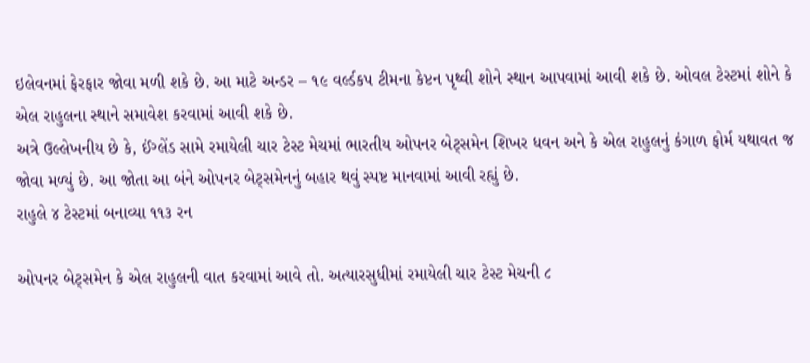ઇલેવનમાં ફેરફાર જોવા મળી શકે છે. આ માટે અન્ડર – ૧૯ વર્લ્ડકપ ટીમના કેપ્ટન પૃથ્વી શોને સ્થાન આપવામાં આવી શકે છે. ઓવલ ટેસ્ટમાં શોને કે એલ રાહુલના સ્થાને સમાવેશ કરવામાં આવી શકે છે.
અત્રે ઉલ્લેખનીય છે કે, ઈંગ્લેંડ સામે રમાયેલી ચાર ટેસ્ટ મેચમાં ભારતીય ઓપનર બેટ્સમેન શિખર ધવન અને કે એલ રાહુલનું કંગાળ ફોર્મ યથાવત જ જોવા મળ્યું છે. આ જોતા આ બંને ઓપનર બેટ્સમેનનું બહાર થવું સ્પષ્ટ માનવામાં આવી રહ્યું છે.
રાહુલે ૪ ટેસ્ટમાં બનાવ્યા ૧૧૩ રન

ઓપનર બેટ્સમેન કે એલ રાહુલની વાત કરવામાં આવે તો. અત્યારસુધીમાં રમાયેલી ચાર ટેસ્ટ મેચની ૮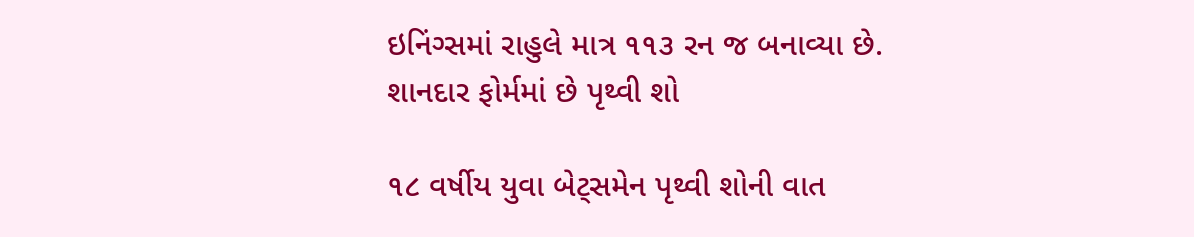ઇનિંગ્સમાં રાહુલે માત્ર ૧૧૩ રન જ બનાવ્યા છે.
શાનદાર ફોર્મમાં છે પૃથ્વી શો

૧૮ વર્ષીય યુવા બેટ્સમેન પૃથ્વી શોની વાત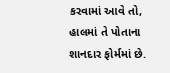કરવામાં આવે તો, હાલમાં તે પોતાના શાનદાર ફોર્મમાં છે.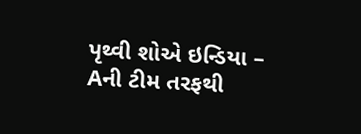પૃથ્વી શોએ ઇન્ડિયા – Aની ટીમ તરફથી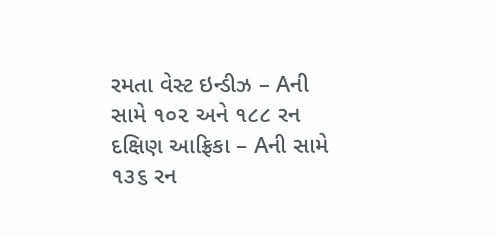રમતા વેસ્ટ ઇન્ડીઝ – Aની સામે ૧૦૨ અને ૧૮૮ રન દક્ષિણ આફ્રિકા – Aની સામે ૧૩૬ રન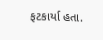ફટકાર્યા હતા.